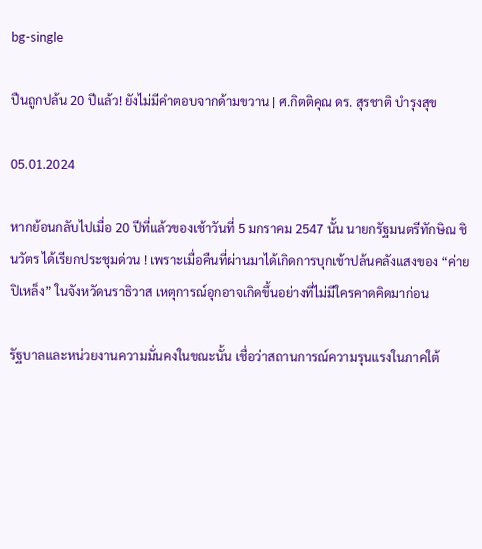bg-single

ปืนถูกปล้น 20 ปีแล้ว! ยังไม่มีคำตอบจากด้ามขวาน | ศ.กิตติคุณ ดร. สุรชาติ บำรุงสุข

05.01.2024

หากย้อนกลับไปเมื่อ 20 ปีที่แล้วของเช้าวันที่ 5 มกราคม 2547 นั้น นายกรัฐมนตรีทักษิณ ชินวัตร ได้เรียกประชุมด่วน ! เพราะเมื่อคืนที่ผ่านมาได้เกิดการบุกเข้าปล้นคลังแสงของ “ค่ายปิเหล็ง” ในจังหวัดนราธิวาส เหตุการณ์อุกอาจเกิดขึ้นอย่างที่ไม่มีใครคาดคิดมาก่อน

รัฐบาลและหน่วยงานความมั่นคงในขณะนั้น เชื่อว่าสถานการณ์ความรุนแรงในภาคใต้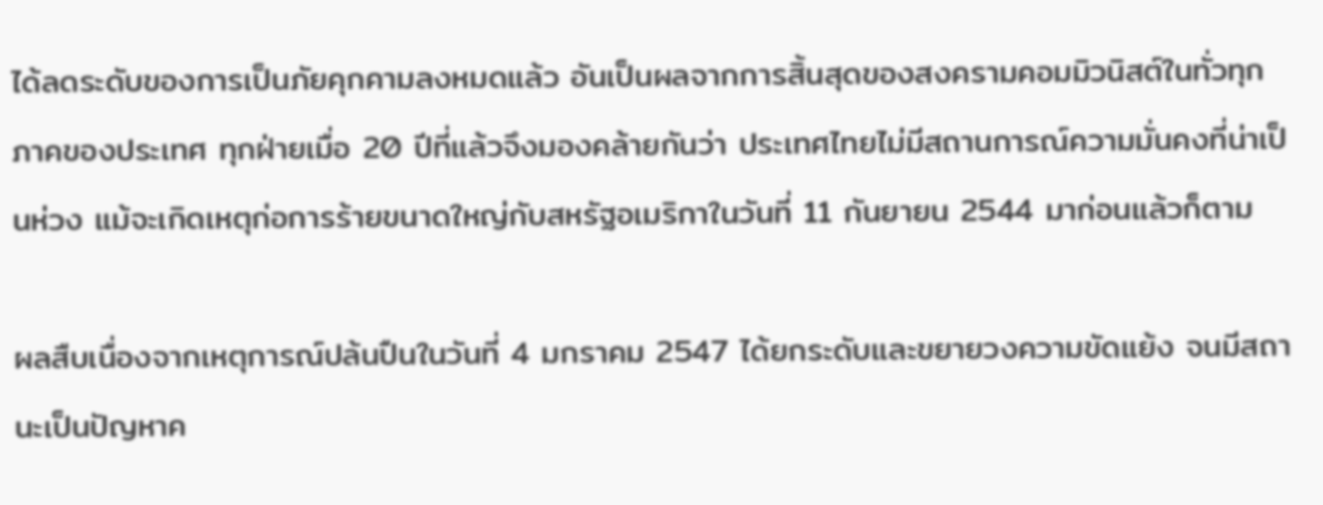ได้ลดระดับของการเป็นภัยคุกคามลงหมดแล้ว อันเป็นผลจากการสิ้นสุดของสงครามคอมมิวนิสต์ในทั่วทุกภาคของประเทศ ทุกฝ่ายเมื่อ 20 ปีที่แล้วจึงมองคล้ายกันว่า ประเทศไทยไม่มีสถานการณ์ความมั่นคงที่น่าเป็นห่วง แม้จะเกิดเหตุก่อการร้ายขนาดใหญ่กับสหรัฐอเมริกาในวันที่ 11 กันยายน 2544 มาก่อนแล้วก็ตาม

ผลสืบเนื่องจากเหตุการณ์ปล้นปืนในวันที่ 4 มกราคม 2547 ได้ยกระดับและขยายวงความขัดแย้ง จนมีสถานะเป็นปัญหาค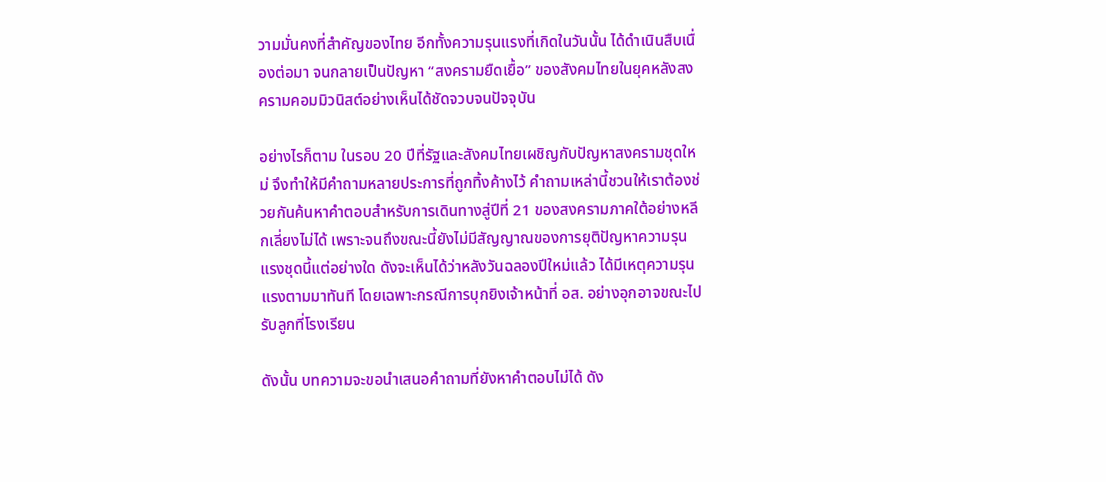วามมั่นคงที่สำคัญของไทย อีกทั้งความรุนแรงที่เกิดในวันนั้น ได้ดำเนินสืบเนื่องต่อมา จนกลายเป็นปัญหา “สงครามยืดเยื้อ” ของสังคมไทยในยุคหลังสงครามคอมมิวนิสต์อย่างเห็นได้ชัดจวบจนปัจจุบัน

อย่างไรก็ตาม ในรอบ 20 ปีที่รัฐและสังคมไทยเผชิญกับปัญหาสงครามชุดใหม่ จึงทำให้มีคำถามหลายประการที่ถูกทิ้งค้างไว้ คำถามเหล่านี้ชวนให้เราต้องช่วยกันค้นหาคำตอบสำหรับการเดินทางสู่ปีที่ 21 ของสงครามภาคใต้อย่างหลีกเลี่ยงไม่ได้ เพราะจนถึงขณะนี้ยังไม่มีสัญญาณของการยุติปัญหาความรุนแรงชุดนี้แต่อย่างใด ดังจะเห็นได้ว่าหลังวันฉลองปีใหม่แล้ว ได้มีเหตุความรุนแรงตามมาทันที โดยเฉพาะกรณีการบุกยิงเจ้าหน้าที่ อส. อย่างอุกอาจขณะไปรับลูกที่โรงเรียน

ดังนั้น บทความจะขอนำเสนอคำถามที่ยังหาคำตอบไม่ได้ ดัง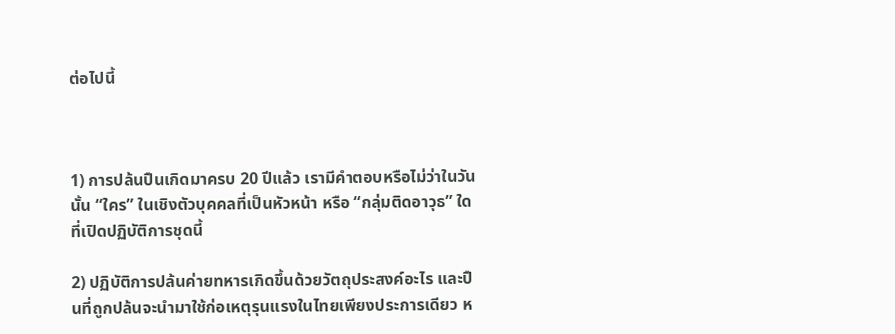ต่อไปนี้



1) การปล้นปืนเกิดมาครบ 20 ปีแล้ว เรามีคำตอบหรือไม่ว่าในวันนั้น “ใคร” ในเชิงตัวบุคคลที่เป็นหัวหน้า หรือ “กลุ่มติดอาวุธ” ใดที่เปิดปฏิบัติการชุดนี้

2) ปฏิบัติการปล้นค่ายทหารเกิดขึ้นด้วยวัตถุประสงค์อะไร และปืนที่ถูกปล้นจะนำมาใช้ก่อเหตุรุนแรงในไทยเพียงประการเดียว ห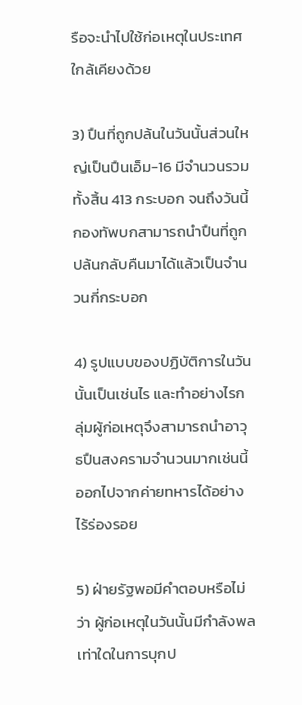รือจะนำไปใช้ก่อเหตุในประเทศใกล้เคียงด้วย

3) ปืนที่ถูกปล้นในวันนั้นส่วนใหญ่เป็นปืนเอ็ม-16 มีจำนวนรวมทั้งสิ้น 413 กระบอก จนถึงวันนี้กองทัพบกสามารถนำปืนที่ถูกปล้นกลับคืนมาได้แล้วเป็นจำนวนกี่กระบอก

4) รูปแบบของปฏิบัติการในวันนั้นเป็นเช่นไร และทำอย่างไรกลุ่มผู้ก่อเหตุจึงสามารถนำอาวุธปืนสงครามจำนวนมากเช่นนี้ออกไปจากค่ายทหารได้อย่างไร้ร่องรอย

5) ฝ่ายรัฐพอมีคำตอบหรือไม่ว่า ผู้ก่อเหตุในวันนั้นมีกำลังพลเท่าใดในการบุกป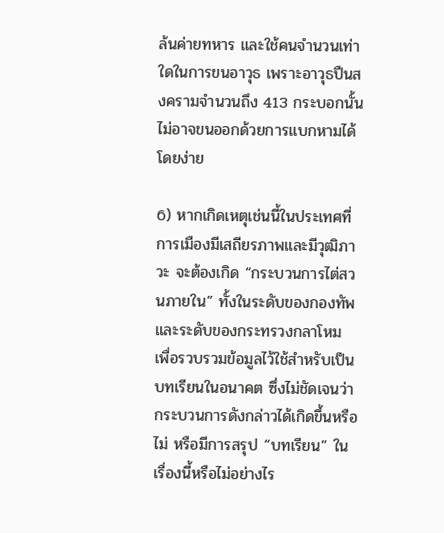ล้นค่ายทหาร และใช้คนจำนวนเท่าใดในการขนอาวุธ เพราะอาวุธปืนสงครามจำนวนถึง 413 กระบอกนั้น ไม่อาจขนออกด้วยการแบกหามได้โดยง่าย

6) หากเกิดเหตุเช่นนี้ในประเทศที่การเมืองมีเสถียรภาพและมีวุฒิภาวะ จะต้องเกิด “กระบวนการไต่สวนภายใน” ทั้งในระดับของกองทัพ และระดับของกระทรวงกลาโหม เพื่อรวบรวมข้อมูลไว้ใช้สำหรับเป็นบทเรียนในอนาคต ซึ่งไม่ชัดเจนว่ากระบวนการดังกล่าวได้เกิดขึ้นหรือไม่ หรือมีการสรุป “บทเรียน” ในเรื่องนี้หรือไม่อย่างไร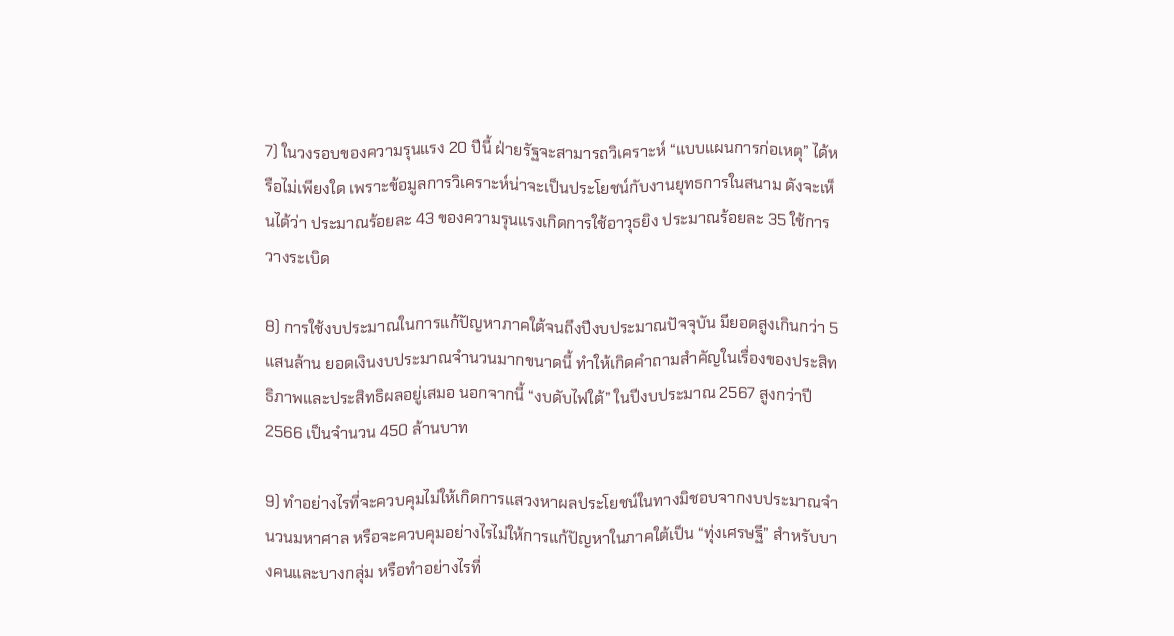7) ในวงรอบของความรุนแรง 20 ปีนี้ ฝ่ายรัฐจะสามารถวิเคราะห์ “แบบแผนการก่อเหตุ” ได้หรือไม่เพียงใด เพราะข้อมูลการวิเคราะห์น่าจะเป็นประโยชน์กับงานยุทธการในสนาม ดังจะเห็นได้ว่า ประมาณร้อยละ 43 ของความรุนแรงเกิดการใช้อาวุธยิง ประมาณร้อยละ 35 ใช้การวางระเบิด

8) การใช้งบประมาณในการแก้ปัญหาภาคใต้จนถึงปีงบประมาณปัจจุบัน มียอดสูงเกินกว่า 5 แสนล้าน ยอดเงินงบประมาณจำนวนมากขนาดนี้ ทำให้เกิดคำถามสำคัญในเรื่องของประสิทธิภาพและประสิทธิผลอยู่เสมอ นอกจากนี้ “งบดับไฟใต้” ในปีงบประมาณ 2567 สูงกว่าปี 2566 เป็นจำนวน 450 ล้านบาท

9) ทำอย่างไรที่จะควบคุมไม่ให้เกิดการแสวงหาผลประโยชน์ในทางมิชอบจากงบประมาณจำนวนมหาศาล หรือจะควบคุมอย่างไรไม่ให้การแก้ปัญหาในภาคใต้เป็น “ทุ่งเศรษฐี” สำหรับบางคนและบางกลุ่ม หรือทำอย่างไรที่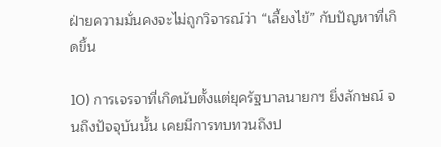ฝ่ายความมั่นคงจะไม่ถูกวิจารณ์ว่า “เลี้ยงไข้” กับปัญหาที่เกิดขึ้น

10) การเจรจาที่เกิดนับตั้งแต่ยุครัฐบาลนายกฯ ยิ่งลักษณ์ จนถึงปัจจุบันนั้น เคยมีการทบทวนถึงป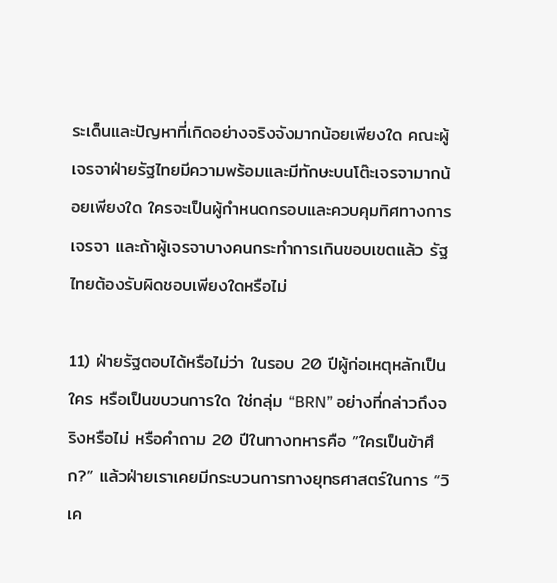ระเด็นและปัญหาที่เกิดอย่างจริงจังมากน้อยเพียงใด คณะผู้เจรจาฝ่ายรัฐไทยมีความพร้อมและมีทักษะบนโต๊ะเจรจามากน้อยเพียงใด ใครจะเป็นผู้กำหนดกรอบและควบคุมทิศทางการเจรจา และถ้าผู้เจรจาบางคนกระทำการเกินขอบเขตแล้ว รัฐไทยต้องรับผิดชอบเพียงใดหรือไม่

11) ฝ่ายรัฐตอบได้หรือไม่ว่า ในรอบ 20 ปีผู้ก่อเหตุหลักเป็นใคร หรือเป็นขบวนการใด ใช่กลุ่ม “BRN” อย่างที่กล่าวถึงจริงหรือไม่ หรือคำถาม 20 ปีในทางทหารคือ ”ใครเป็นข้าศึก?” แล้วฝ่ายเราเคยมีกระบวนการทางยุทธศาสตร์ในการ “วิเค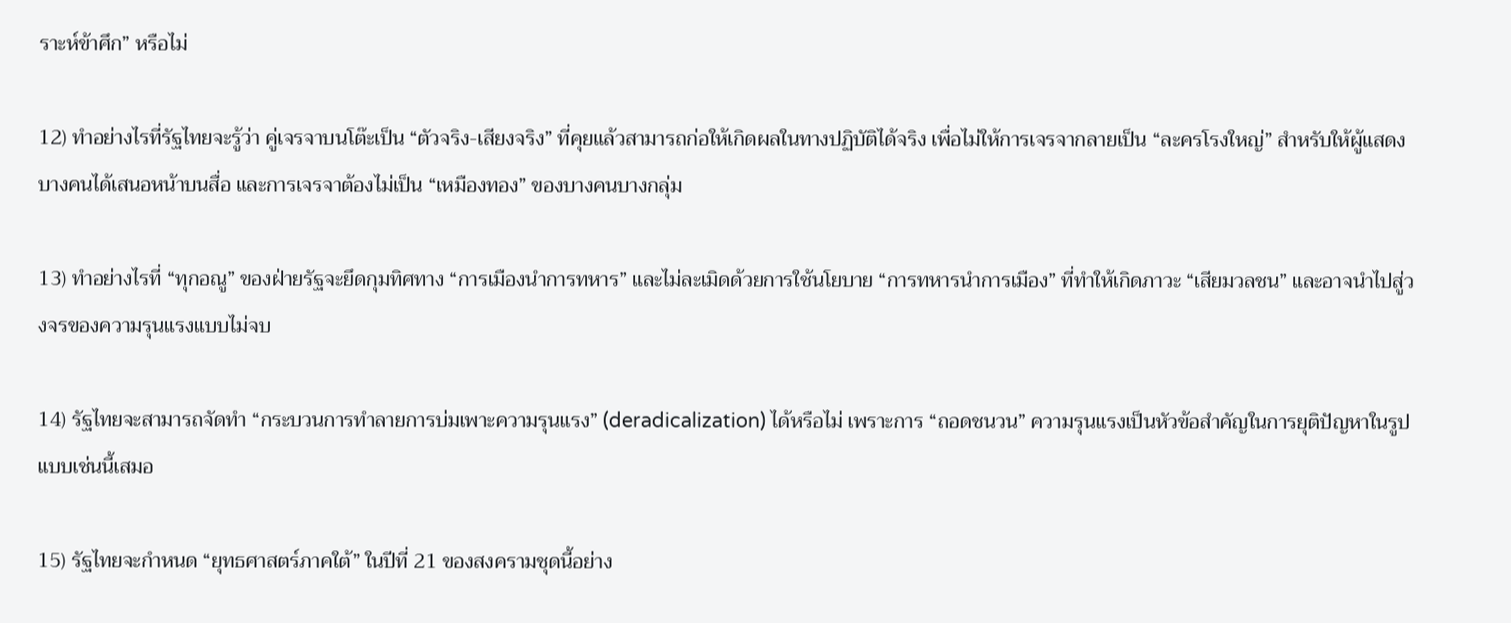ราะห์ข้าศึก” หรือไม่

12) ทำอย่างไรที่รัฐไทยจะรู้ว่า คู่เจรจาบนโต๊ะเป็น “ตัวจริง-เสียงจริง” ที่คุยแล้วสามารถก่อให้เกิดผลในทางปฏิบัติได้จริง เพื่อไม่ให้การเจรจากลายเป็น “ละครโรงใหญ่” สำหรับให้ผู้แสดงบางคนได้เสนอหน้าบนสื่อ และการเจรจาต้องไม่เป็น “เหมืองทอง” ของบางคนบางกลุ่ม

13) ทำอย่างไรที่ “ทุกอณู” ของฝ่ายรัฐจะยึดกุมทิศทาง “การเมืองนำการทหาร” และไม่ละเมิดด้วยการใช้นโยบาย “การทหารนำการเมือง” ที่ทำให้เกิดภาวะ “เสียมวลชน” และอาจนำไปสู่วงจรของความรุนแรงแบบไม่จบ

14) รัฐไทยจะสามารถจัดทำ “กระบวนการทำลายการบ่มเพาะความรุนแรง” (deradicalization) ได้หรือไม่ เพราะการ “ถอดชนวน” ความรุนแรงเป็นหัวข้อสำคัญในการยุติปัญหาในรูปแบบเช่นนี้เสมอ

15) รัฐไทยจะกำหนด “ยุทธศาสตร์ภาคใต้” ในปีที่ 21 ของสงครามชุดนี้อย่าง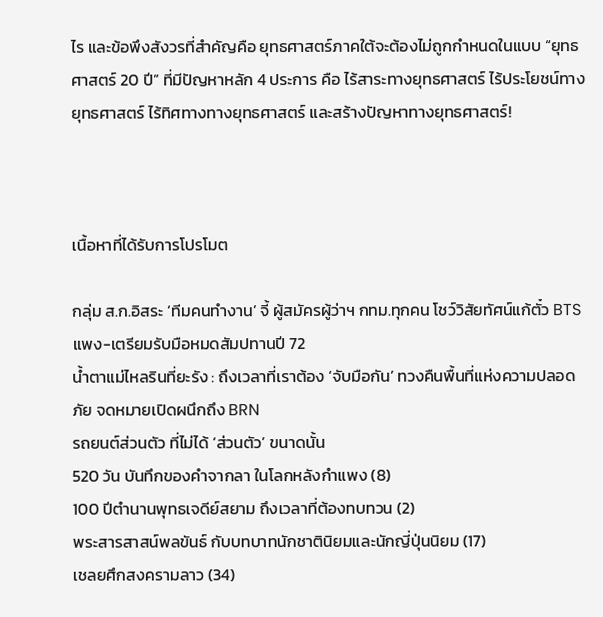ไร และข้อพึงสังวรที่สำคัญคือ ยุทธศาสตร์ภาคใต้จะต้องไม่ถูกกำหนดในแบบ “ยุทธศาสตร์ 20 ปี” ที่มีปัญหาหลัก 4 ประการ คือ ไร้สาระทางยุทธศาสตร์ ไร้ประโยชน์ทางยุทธศาสตร์ ไร้ทิศทางทางยุทธศาสตร์ และสร้างปัญหาทางยุทธศาสตร์!



เนื้อหาที่ได้รับการโปรโมต

กลุ่ม ส.ก.อิสระ ‘ทีมคนทำงาน’ จี้ ผู้สมัครผู้ว่าฯ กทม.ทุกคน โชว์วิสัยทัศน์แก้ตั๋ว BTS แพง-เตรียมรับมือหมดสัมปทานปี 72
น้ำตาแม่ไหลรินที่ยะรัง : ถึงเวลาที่เราต้อง ‘จับมือกัน’ ทวงคืนพื้นที่แห่งความปลอดภัย จดหมายเปิดผนึกถึง BRN
รถยนต์ส่วนตัว ที่ไม่ได้ ‘ส่วนตัว’ ขนาดนั้น
520 วัน บันทึกของคำจากลา ในโลกหลังกำแพง (8)
100 ปีตำนานพุทธเจดีย์สยาม ถึงเวลาที่ต้องทบทวน (2)
พระสารสาสน์พลขันธ์ กับบทบาทนักชาตินิยมและนักญี่ปุ่นนิยม (17)
เชลยศึกสงครามลาว (34)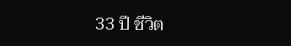33 ปี ชีวิต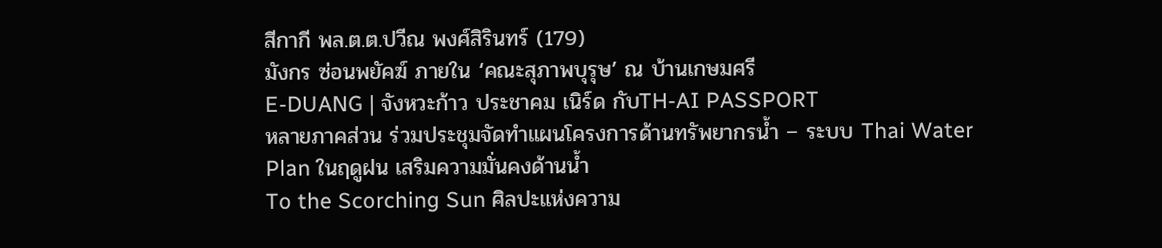สีกากี พล.ต.ต.ปวีณ พงศ์สิรินทร์ (179)
มังกร ซ่อนพยัคฆ์ ภายใน ‘คณะสุภาพบุรุษ’ ณ บ้านเกษมศรี
E-DUANG | จังหวะก้าว ประชาคม เนิร์ด กับTH-AI PASSPORT
หลายภาคส่วน ร่วมประชุมจัดทำแผนโครงการด้านทรัพยากรน้ำ – ระบบ Thai Water Plan ในฤดูฝน เสริมความมั่นคงด้านน้ำ
To the Scorching Sun ศิลปะแห่งความ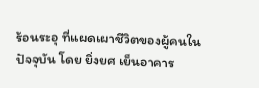ร้อนระอุ ที่แผดเผาชีวิตของผู้คนในปัจจุบัน โดย ยิ่งยศ เย็นอาคาร